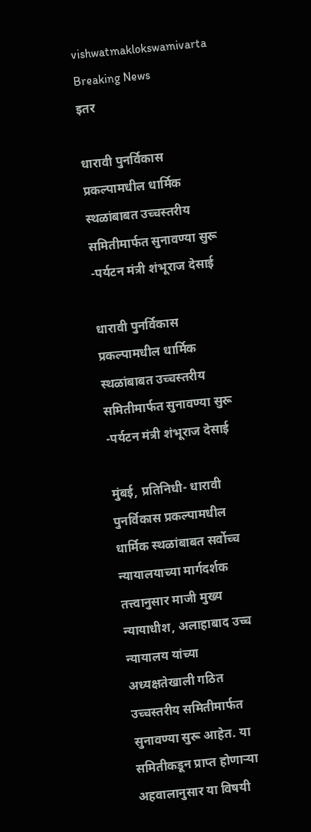vishwatmaklokswamivarta
Breaking News
इतर

धारावी पुनर्विकास प्रकल्पामधील धार्मिक स्थळांबाबत उच्चस्तरीय समितीमार्फत सुनावण्या सुरू -पर्यटन मंत्री शंभूराज देसाई

धारावी पुनर्विकास प्रकल्पामधील धार्मिक स्थळांबाबत उच्चस्तरीय समितीमार्फत सुनावण्या सुरू -पर्यटन मंत्री शंभूराज देसाई

मुंबई, प्रतिनिधी- धारावी पुनर्विकास प्रकल्पामधील धार्मिक स्थळांबाबत सर्वोच्च न्यायालयाच्या मार्गदर्शक तत्त्वानुसार माजी मुख्य न्यायाधीश, अलाहाबाद उच्च न्यायालय यांच्या अध्यक्षतेखाली गठित उच्चस्तरीय समितीमार्फत सुनावण्या सुरू आहेत. या समितीकडून प्राप्त होणाऱ्या अहवालानुसार या विषयी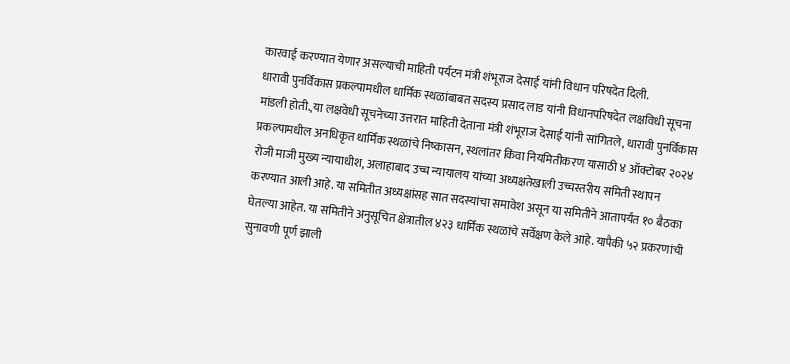कारवाई करण्यात येणार असल्याची माहिती पर्यटन मंत्री शंभूराज देसाई यांनी विधान परिषदेत दिली.
धारावी पुनर्विकास प्रकल्पामधील धार्मिक स्थळांबाबत सदस्य प्रसाद लाड यांनी विधानपरिषदेत लक्षविधी सूचना मांडली होती.,या लक्षवेधी सूचनेच्या उत्तरात माहिती देताना मंत्री शंभूराज देसाई यांनी सांगितले, धारावी पुनर्विकास प्रकल्पामधील अनधिकृत धार्मिक स्थळांचे निष्कासन, स्थलांतर किंवा नियमितीकरण यासाठी ४ ऑक्टोबर २०२४ रोजी माजी मुख्य न्यायाधीश, अलाहाबाद उच्च न्यायालय यांच्या अध्यक्षतेखाली उच्चस्तरीय समिती स्थापन करण्यात आली आहे. या समितीत अध्यक्षांसह सात सदस्यांचा समावेश असून या समितीने आतापर्यंत १० बैठका घेतल्या आहेत. या समितीने अनुसूचित क्षेत्रातील ४२३ धार्मिक स्थळांचे सर्वेक्षण केले आहे. यापैकी ५२ प्रकरणांची सुनावणी पूर्ण झाली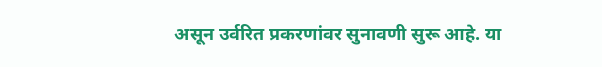असून उर्वरित प्रकरणांवर सुनावणी सुरू आहे. या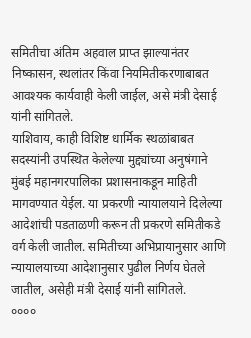समितीचा अंतिम अहवाल प्राप्त झाल्यानंतर निष्कासन, स्थलांतर किंवा नियमितीकरणाबाबत आवश्यक कार्यवाही केली जाईल, असे मंत्री देसाई यांनी सांगितले.
याशिवाय, काही विशिष्ट धार्मिक स्थळांबाबत सदस्यांनी उपस्थित केलेल्या मुद्द्यांच्या अनुषंगाने मुंबई महानगरपालिका प्रशासनाकडून माहिती मागवण्यात येईल. या प्रकरणी न्यायालयाने दिलेल्या आदेशांची पडताळणी करून ती प्रकरणे समितीकडे वर्ग केली जातील. समितीच्या अभिप्रायानुसार आणि न्यायालयाच्या आदेशानुसार पुढील निर्णय घेतले जातील, असेही मंत्री देसाई यांनी सांगितले.
००००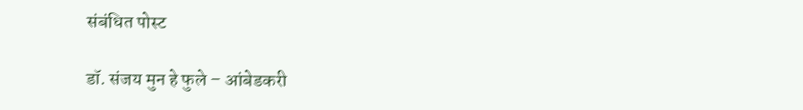संबंधित पोस्ट

डॉ. संजय मुन हे फुले – आंबेडकरी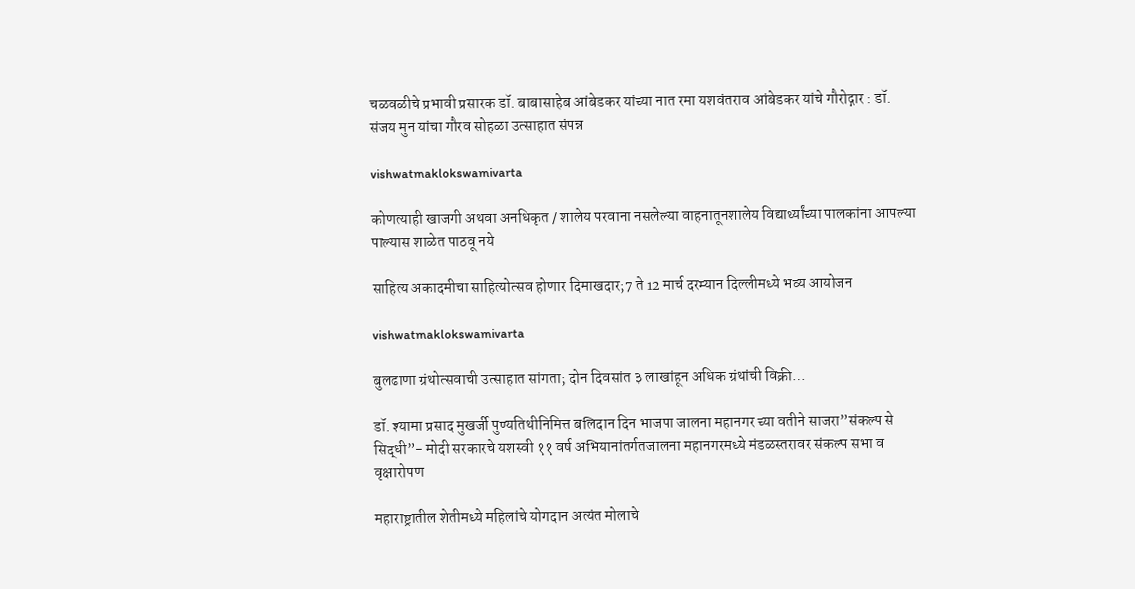चळवळीचे प्रभावी प्रसारक डॉ. बाबासाहेब आंबेडकर यांच्या नात रमा यशवंतराव आंबेडकर यांचे गौरोद्गार : डॉ. संजय मुन यांचा गौरव सोहळा उत्साहात संपन्न

vishwatmaklokswamivarta

कोणत्याही खाजगी अथवा अनधिकृत / शालेय परवाना नसलेल्या वाहनातूनशालेय विद्यार्थ्यांच्या पालकांना आपल्या पाल्यास शाळेत पाठवू नये

साहित्य अकादमीचा साहित्योत्सव होणार दिमाखदार;7 ते 12 मार्च दरम्यान दिल्लीमध्ये भव्य आयोजन

vishwatmaklokswamivarta

बुलढाणा ग्रंथोत्सवाची उत्साहात सांगता; दोन दिवसांत ३ लाखांहून अधिक ग्रंथांची विक्री…

डॉ. श्यामा प्रसाद मुखर्जी पुण्यतिथीनिमित्त बलिदान दिन भाजपा जालना महानगर च्या वतीने साजरा”संकल्प से सिद्धी”- मोदी सरकारचे यशस्वी ११ वर्ष अभियानांतर्गतजालना महानगरमध्ये मंडळस्तरावर संकल्प सभा व वृक्षारोपण

महाराष्ट्रातील शेतीमध्ये महिलांचे योगदान अत्यंत मोलाचे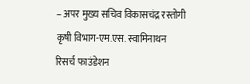– अपर मुख्य सचिव विकासचंद्र रस्तोगी कृषी विभाग-एम.एस. स्वामिनाथन रिसर्च फाउंडेशन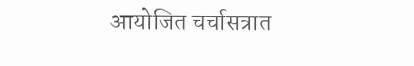आयोजित चर्चासत्रात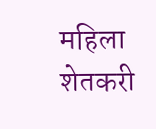महिला शेतकरी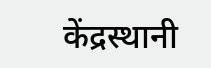केंद्रस्थानी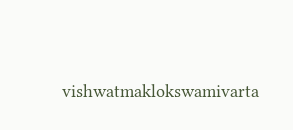vishwatmaklokswamivarta